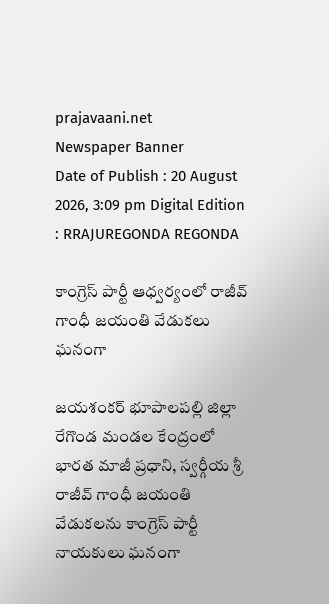prajavaani.net
Newspaper Banner
Date of Publish : 20 August 2026, 3:09 pm Digital Edition : RRAJUREGONDA REGONDA

కాంగ్రెస్ పార్టీ ఆధ్వర్యంలో రాజీవ్ గాంధీ జయంతి వేడుకలు ఘనంగా

జయశంకర్ భూపాలపల్లి జిల్లా రేగొండ మండల కేంద్రంలో భారత మాజీ ప్రధాని, స్వర్గీయ శ్రీ రాజీవ్ గాంధీ జయంతి వేడుకలను కాంగ్రెస్ పార్టీ నాయకులు ఘనంగా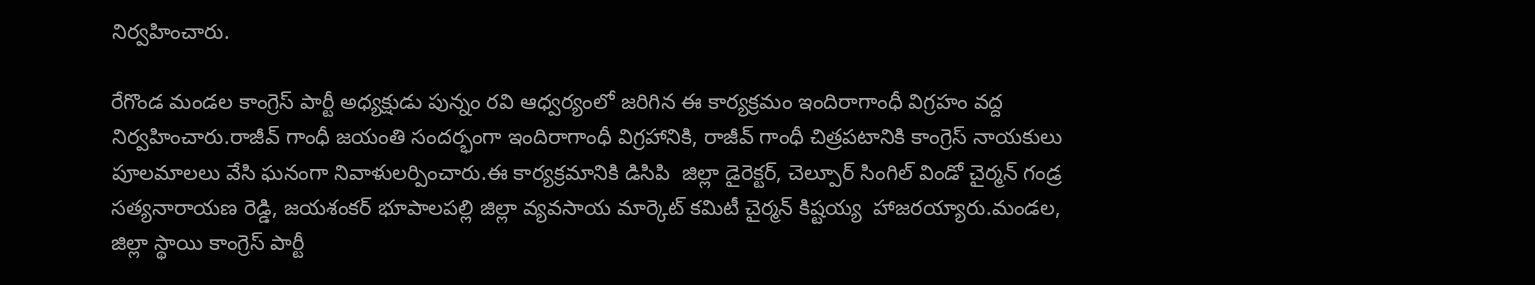నిర్వహించారు.

రేగొండ మండల కాంగ్రెస్ పార్టీ అధ్యక్షుడు పున్నం రవి ఆధ్వర్యంలో జరిగిన ఈ కార్యక్రమం ఇందిరాగాంధీ విగ్రహం వద్ద నిర్వహించారు.రాజీవ్ గాంధీ జయంతి సందర్భంగా ఇందిరాగాంధీ విగ్రహానికి, రాజీవ్ గాంధీ చిత్రపటానికి కాంగ్రెస్ నాయకులు పూలమాలలు వేసి ఘనంగా నివాళులర్పించారు.ఈ కార్యక్రమానికి డిసిపి  జిల్లా డైరెక్టర్, చెల్పూర్ సింగిల్ విండో చైర్మన్ గండ్ర సత్యనారాయణ రెడ్డి, జయశంకర్ భూపాలపల్లి జిల్లా వ్యవసాయ మార్కెట్ కమిటీ చైర్మన్ కిష్టయ్య  హాజరయ్యారు.మండల, జిల్లా స్థాయి కాంగ్రెస్ పార్టీ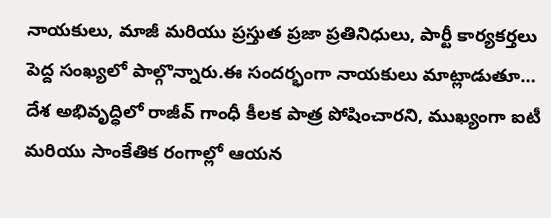నాయకులు, మాజీ మరియు ప్రస్తుత ప్రజా ప్రతినిధులు, పార్టీ కార్యకర్తలు పెద్ద సంఖ్యలో పాల్గొన్నారు.ఈ సందర్భంగా నాయకులు మాట్లాడుతూ… దేశ అభివృద్ధిలో రాజీవ్ గాంధీ కీలక పాత్ర పోషించారని, ముఖ్యంగా ఐటీ మరియు సాంకేతిక రంగాల్లో ఆయన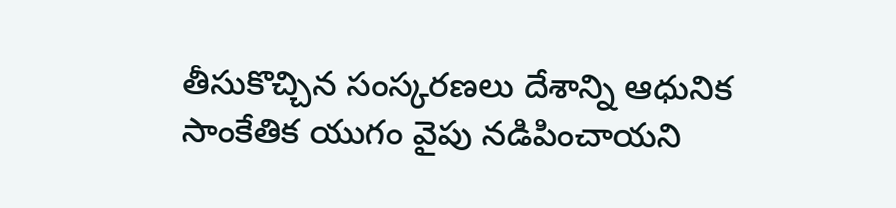తీసుకొచ్చిన సంస్కరణలు దేశాన్ని ఆధునిక సాంకేతిక యుగం వైపు నడిపించాయని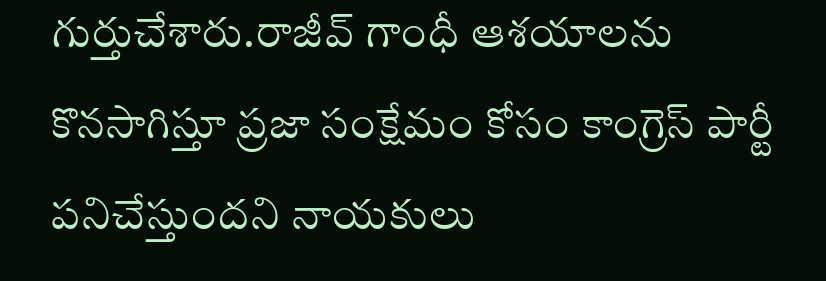గుర్తుచేశారు.రాజీవ్ గాంధీ ఆశయాలను కొనసాగిస్తూ ప్రజా సంక్షేమం కోసం కాంగ్రెస్ పార్టీ పనిచేస్తుందని నాయకులు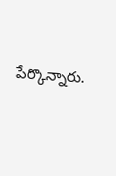పేర్కొన్నారు.